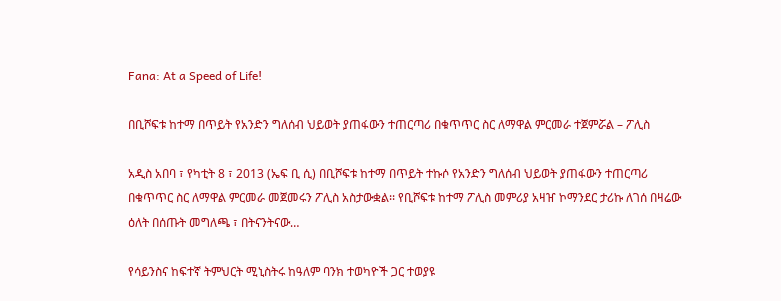Fana: At a Speed of Life!

በቢሾፍቱ ከተማ በጥይት የአንድን ግለሰብ ህይወት ያጠፋውን ተጠርጣሪ በቁጥጥር ስር ለማዋል ምርመራ ተጀምሯል – ፖሊስ

አዲስ አበባ ፣ የካቲት 8 ፣ 2013 (ኤፍ ቢ ሲ) በቢሾፍቱ ከተማ በጥይት ተኩሶ የአንድን ግለሰብ ህይወት ያጠፋውን ተጠርጣሪ በቁጥጥር ስር ለማዋል ምርመራ መጀመሩን ፖሊስ አስታውቋል፡፡ የቢሾፍቱ ከተማ ፖሊስ መምሪያ አዛዠ ኮማንደር ታሪኩ ለገሰ በዛሬው ዕለት በሰጡት መግለጫ ፣ በትናንትናው…

የሳይንስና ከፍተኛ ትምህርት ሚኒስትሩ ከዓለም ባንክ ተወካዮች ጋር ተወያዩ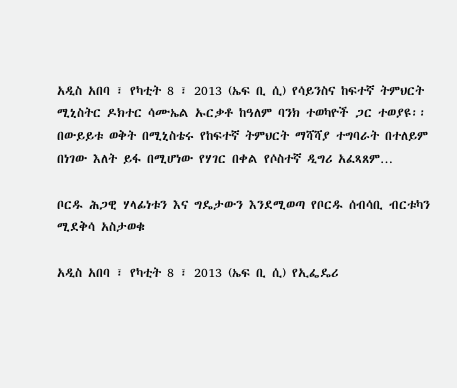አዲስ አበባ ፣ የካቲት 8 ፣ 2013 (ኤፍ ቢ ሲ) የሳይንስና ከፍተኛ ትምህርት ሚኒስትር ዶክተር ሳሙኤል ኡርቃቶ ከዓለም ባንክ ተወካዮች ጋር ተወያዩ፡፡ በውይይቱ ወቅት በሚኒስቴሩ የከፍተኛ ትምህርት ማሻሻያ ተግባራት በተለይም በነገው እለት ይፋ በሚሆነው የሃገር በቀል የሶስተኛ ዲግሪ አፈጻጸም…

ቦርዱ ሕጋዊ ሃላፊነቱን እና ግዴታውን እንደሚወጣ የቦርዱ ሰብሳቢ ብርቱካን ሚደቅሳ አስታወቁ

አዲስ አበባ ፣ የካቲት 8 ፣ 2013 (ኤፍ ቢ ሲ) የኢፌዴሪ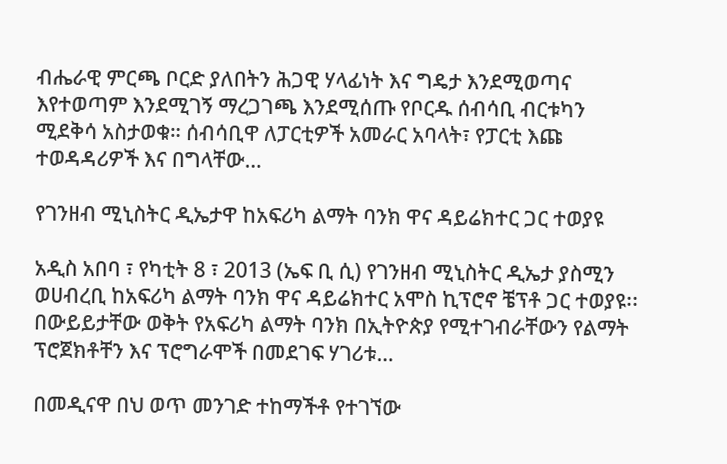ብሔራዊ ምርጫ ቦርድ ያለበትን ሕጋዊ ሃላፊነት እና ግዴታ እንደሚወጣና እየተወጣም እንደሚገኝ ማረጋገጫ እንደሚሰጡ የቦርዱ ሰብሳቢ ብርቱካን ሚደቅሳ አስታወቁ። ሰብሳቢዋ ለፓርቲዎች አመራር አባላት፣ የፓርቲ እጩ ተወዳዳሪዎች እና በግላቸው…

የገንዘብ ሚኒስትር ዲኤታዋ ከአፍሪካ ልማት ባንክ ዋና ዳይሬክተር ጋር ተወያዩ

አዲስ አበባ ፣ የካቲት 8 ፣ 2013 (ኤፍ ቢ ሲ) የገንዘብ ሚኒስትር ዲኤታ ያስሚን ወሀብረቢ ከአፍሪካ ልማት ባንክ ዋና ዳይሬክተር አሞስ ኪፕሮኖ ቼፕቶ ጋር ተወያዩ፡፡ በውይይታቸው ወቅት የአፍሪካ ልማት ባንክ በኢትዮጵያ የሚተገብራቸውን የልማት ፕሮጀክቶቸን እና ፕሮግራሞች በመደገፍ ሃገሪቱ…

በመዲናዋ በህ ወጥ መንገድ ተከማችቶ የተገኘው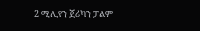2 ሚሊየን ጀሪካን ፓልም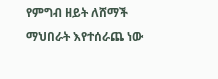የምግብ ዘይት ለሸማች ማህበራት እየተሰራጨ ነው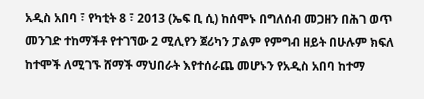አዲስ አበባ ፣ የካቲት 8 ፣ 2013 (ኤፍ ቢ ሲ) ከሰሞኑ በግለሰብ መጋዘን በሕገ ወጥ መንገድ ተከማችቶ የተገኘው 2 ሚሊየን ጀሪካን ፓልም የምግብ ዘይት በሁሉም ክፍለ ከተሞች ለሚገኙ ሸማች ማህበራት እየተሰራጨ መሆኑን የአዲስ አበባ ከተማ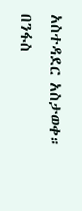አስተዳደር አስታወቀ። በንፋስ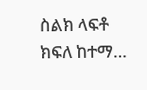ስልክ ላፍቶ ክፍለ ከተማ…